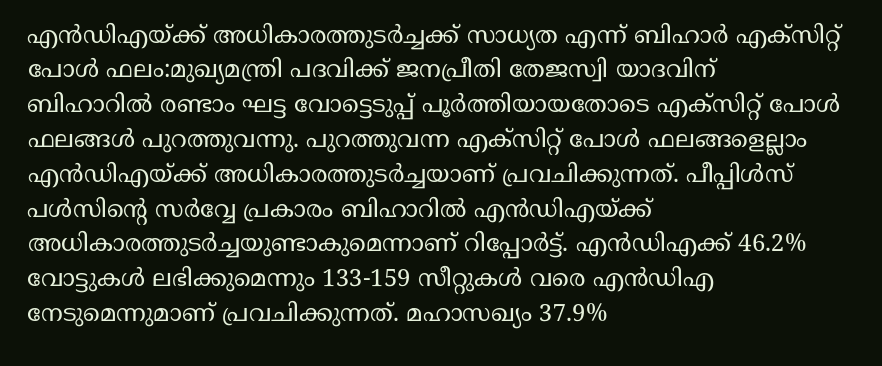എൻഡിഎയ്ക്ക് അധികാരത്തുടർച്ചക്ക് സാധ്യത എന്ന് ബിഹാർ എക്സിറ്റ് പോൾ ഫലം:മുഖ്യമന്ത്രി പദവിക്ക് ജനപ്രീതി തേജസ്വി യാദവിന്
ബിഹാറിൽ രണ്ടാം ഘട്ട വോട്ടെടുപ്പ് പൂർത്തിയായതോടെ എക്സിറ്റ് പോൾ ഫലങ്ങൾ പുറത്തുവന്നു. പുറത്തുവന്ന എക്സിറ്റ് പോൾ ഫലങ്ങളെല്ലാം എൻഡിഎയ്ക്ക് അധികാരത്തുടർച്ചയാണ് പ്രവചിക്കുന്നത്. പീപ്പിൾസ് പൾസിന്റെ സർവ്വേ പ്രകാരം ബിഹാറിൽ എൻഡിഎയ്ക്ക് അധികാരത്തുടർച്ചയുണ്ടാകുമെന്നാണ് റിപ്പോർട്ട്. എൻഡിഎക്ക് 46.2% വോട്ടുകൾ ലഭിക്കുമെന്നും 133-159 സീറ്റുകൾ വരെ എൻഡിഎ നേടുമെന്നുമാണ് പ്രവചിക്കുന്നത്. മഹാസഖ്യം 37.9%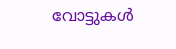വോട്ടുകൾ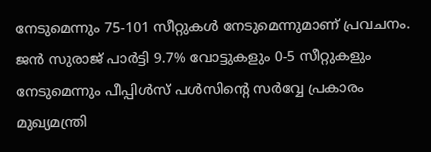നേടുമെന്നും 75-101 സീറ്റുകൾ നേടുമെന്നുമാണ് പ്രവചനം. ജൻ സുരാജ് പാർട്ടി 9.7% വോട്ടുകളും 0-5 സീറ്റുകളും നേടുമെന്നും പീപ്പിൾസ് പൾസിന്റെ സർവ്വേ പ്രകാരം മുഖ്യമന്ത്രി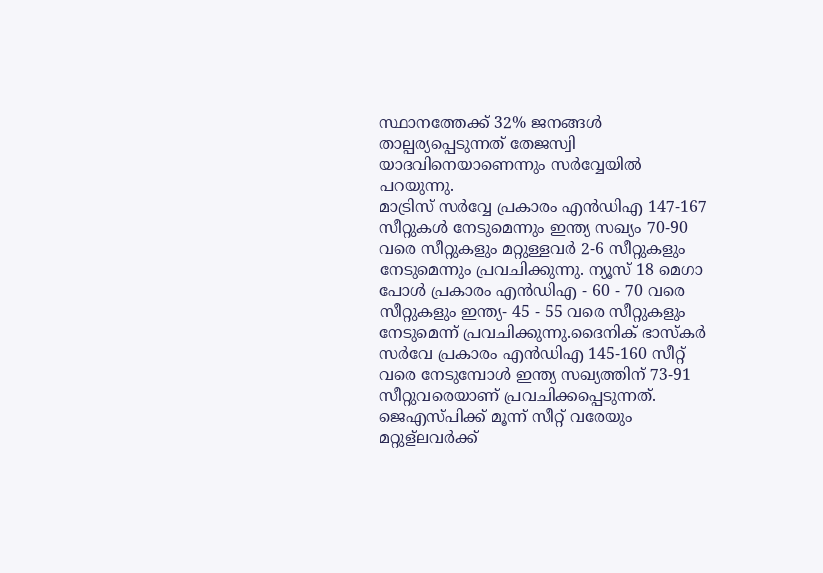സ്ഥാനത്തേക്ക് 32% ജനങ്ങൾ താല്പര്യപ്പെടുന്നത് തേജസ്വി യാദവിനെയാണെന്നും സർവ്വേയിൽ പറയുന്നു.
മാട്രിസ് സർവ്വേ പ്രകാരം എൻഡിഎ 147-167 സീറ്റുകൾ നേടുമെന്നും ഇന്ത്യ സഖ്യം 70-90 വരെ സീറ്റുകളും മറ്റുള്ളവർ 2-6 സീറ്റുകളും നേടുമെന്നും പ്രവചിക്കുന്നു. ന്യൂസ് 18 മെഗാ പോൾ പ്രകാരം എൻഡിഎ - 60 - 70 വരെ സീറ്റുകളും ഇന്ത്യ- 45 - 55 വരെ സീറ്റുകളും നേടുമെന്ന് പ്രവചിക്കുന്നു.ദൈനിക് ഭാസ്കർ സർവേ പ്രകാരം എൻഡിഎ 145-160 സീറ്റ് വരെ നേടുമ്പോൾ ഇന്ത്യ സഖ്യത്തിന് 73-91 സീറ്റുവരെയാണ് പ്രവചിക്കപ്പെടുന്നത്. ജെഎസ്പിക്ക് മൂന്ന് സീറ്റ് വരേയും മറ്റുള്ലവർക്ക്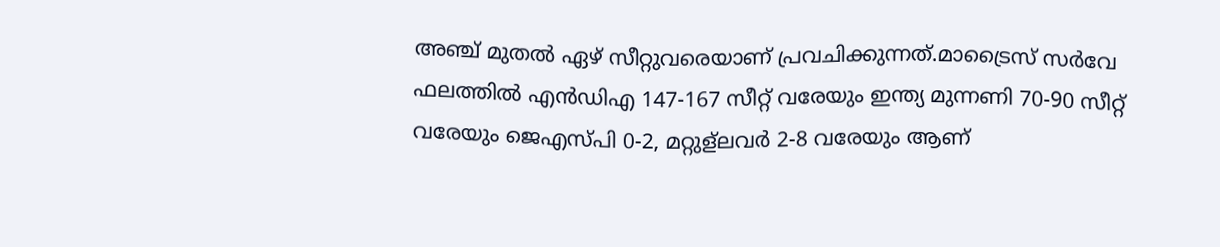അഞ്ച് മുതൽ ഏഴ് സീറ്റുവരെയാണ് പ്രവചിക്കുന്നത്.മാട്രൈസ് സർവേ ഫലത്തിൽ എൻഡിഎ 147-167 സീറ്റ് വരേയും ഇന്ത്യ മുന്നണി 70-90 സീറ്റ് വരേയും ജെഎസ്പി 0-2, മറ്റുള്ലവർ 2-8 വരേയും ആണ്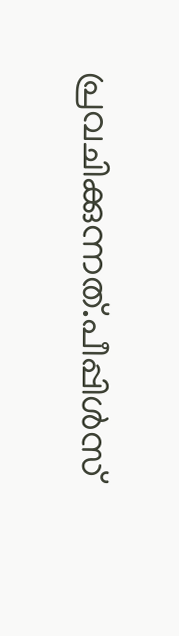പ്രവചിക്കുന്നത്.പീപ്പിൾസ്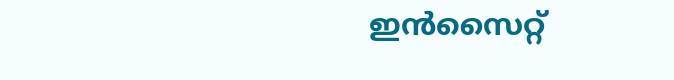ഇൻസൈറ്റ്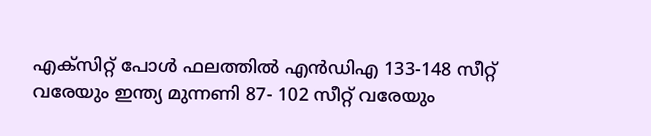എക്സിറ്റ് പോൾ ഫലത്തിൽ എൻഡിഎ 133-148 സീറ്റ് വരേയും ഇന്ത്യ മുന്നണി 87- 102 സീറ്റ് വരേയും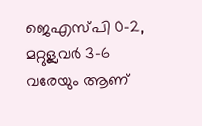ജെഎസ്പി 0-2, മറ്റുള്ലവർ 3-6 വരേയും ആണ്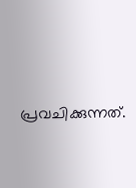പ്രവചിക്കുന്നത്.